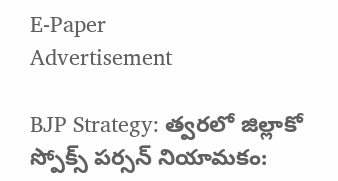E-Paper
Advertisement

BJP Strategy: త్వరలో జిల్లాకో స్పోక్స్ పర్సన్ నియామకం: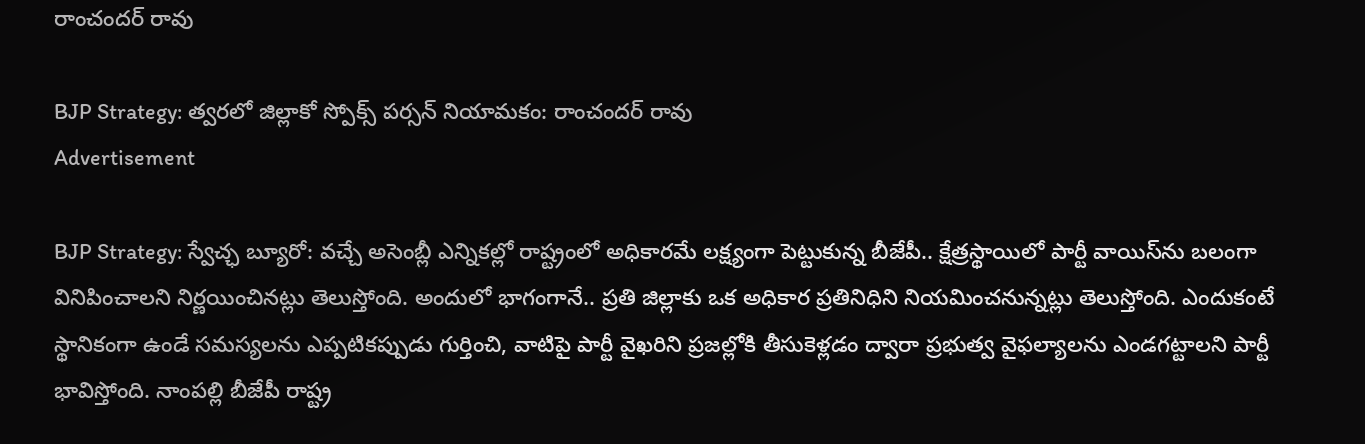రాంచందర్ రావు

BJP Strategy: త్వరలో జిల్లాకో స్పోక్స్ పర్సన్ నియామకం: రాంచందర్ రావు
Advertisement

BJP Strategy: స్వేచ్ఛ బ్యూరో: వచ్చే అసెంబ్లీ ఎన్నికల్లో రాష్ట్రంలో అధికారమే లక్ష్యంగా పెట్టుకున్న బీజేపీ.. క్షేత్రస్థాయిలో పార్టీ వాయిస్‌ను బలంగా వినిపించాలని నిర్ణయించినట్లు తెలుస్తోంది. అందులో భాగంగానే.. ప్రతి జిల్లాకు ఒక అధికార ప్రతినిధిని నియమించనున్నట్లు తెలుస్తోంది. ఎందుకంటే స్థానికంగా ఉండే సమస్యలను ఎప్పటికప్పుడు గుర్తించి, వాటిపై పార్టీ వైఖరిని ప్రజల్లోకి తీసుకెళ్లడం ద్వారా ప్రభుత్వ వైఫల్యాలను ఎండగట్టాలని పార్టీ భావిస్తోంది. నాంపల్లి బీజేపీ రాష్ట్ర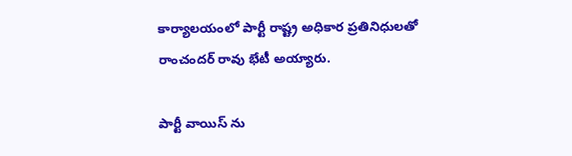కార్యాలయంలో పార్టీ రాష్ట్ర అధికార ప్రతినిధులతో రాంచందర్ రావు భేటీ అయ్యారు.

పార్టీ వాయిస్ ను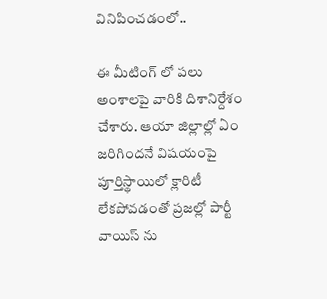వినిపించడంలో..

ఈ మీటింగ్ లో పలు అంశాలపై వారికి దిశానిర్దేశం చేశారు. ఆయా జిల్లాల్లో ఏం జరిగిందనే విషయంపై పూర్తిస్థాయిలో క్లారిటీ లేకపోవడంతో ప్రజల్లో పార్టీ వాయిస్ ను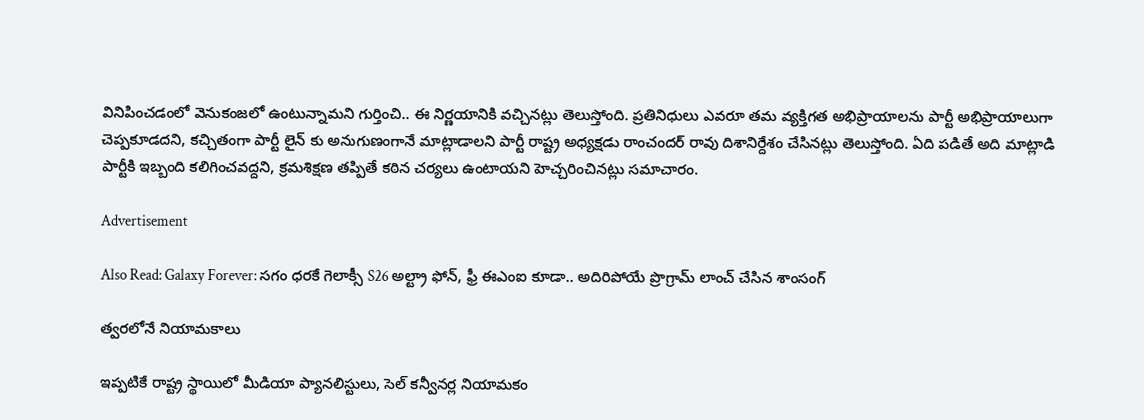వినిపించడంలో వెనుకంజలో ఉంటున్నామని గుర్తించి.. ఈ నిర్ణయానికి వచ్చినట్లు తెలుస్తోంది. ప్రతినిధులు ఎవరూ తమ వ్యక్తిగత అభిప్రాయాలను పార్టీ అభిప్రాయాలుగా చెప్పకూడదని, కచ్చితంగా పార్టీ లైన్ కు అనుగుణంగానే మాట్లాడాలని పార్టీ రాష్ట్ర అధ్యక్షడు రాంచందర్ రావు దిశానిర్దేశం చేసినట్లు తెలుస్తోంది. ఏది పడితే అది మాట్లాడి పార్టీకి ఇబ్బంది కలిగించవద్దని, క్రమశిక్షణ తప్పితే కఠిన చర్యలు ఉంటాయని హెచ్చరించినట్లు సమాచారం.

Advertisement

Also Read: Galaxy Forever: సగం ధరకే గెలాక్సీ S26 అల్ట్రా ఫోన్, ఫ్రీ ఈఎంఐ కూడా.. అదిరిపోయే ప్రొగ్రామ్ లాంచ్ చేసిన శాంసంగ్

త్వరలోనే నియామకాలు

ఇప్పటికే రాష్ట్ర స్థాయిలో మీడియా ప్యానలిస్టులు, సెల్ కన్వీనర్ల నియామకం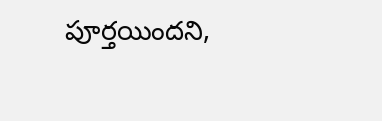పూర్తయిందని,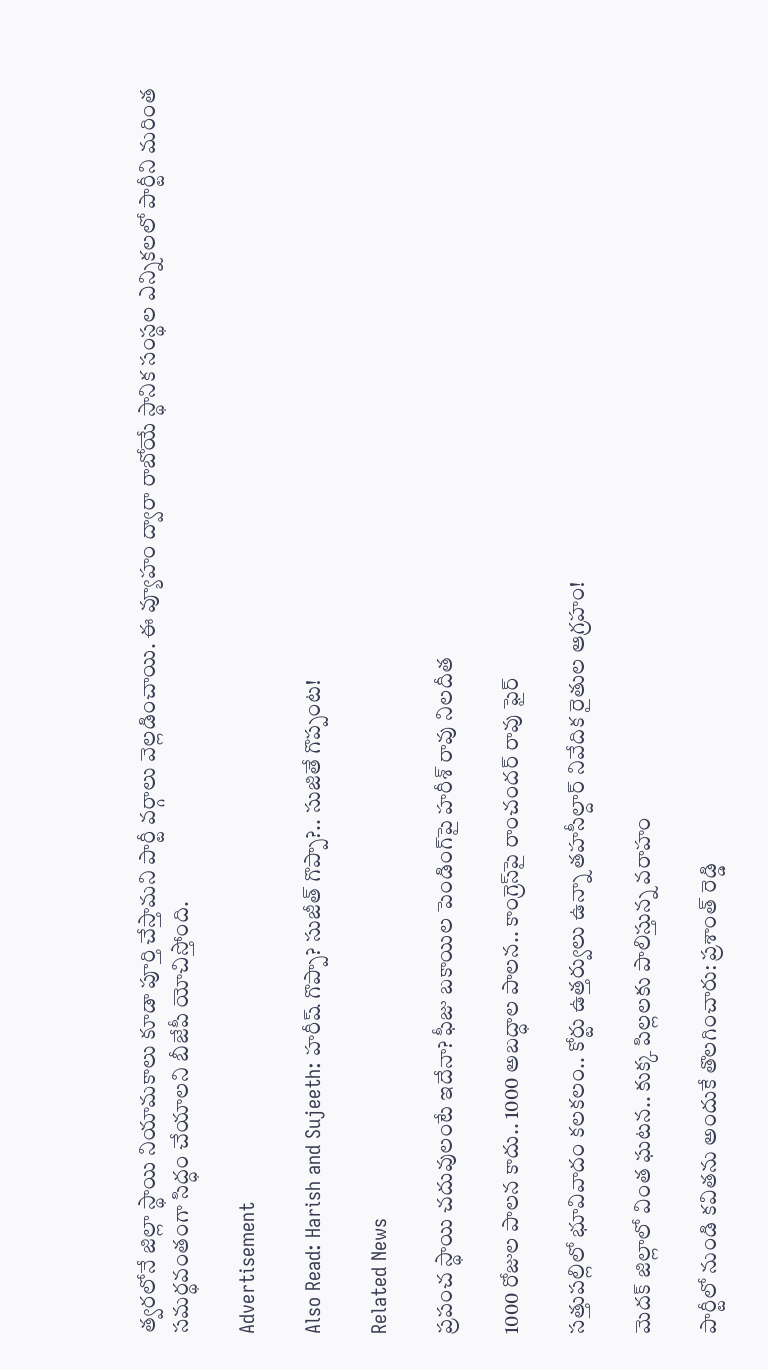త్వరలోనే జిల్లా స్థాయి నియామకాలు కూడా పూర్తి చేస్తామని పార్టీ వర్గాలు వెల్లడించాయి. ఈ వ్యూహం ద్వారా రాబోయే స్థానిక సంస్థల ఎన్నికలలో పార్టీని మరింత సమర్థవంతంగా సిద్ధం చేయాలని బీజేపీ యోచిస్తోంది.

Advertisement

Also Read: Harish and Sujeeth: హరీష్ గొప్పా? సుజీత్ గొప్పా?.. సుజితే గొప్పంట!

Related News

ప్రపంచ స్థాయి చదువులంటే ఇదేనా? ఫీజు బకాయిల పెండింగ్‌పై హరీశ్ రావు నిలదీత

1000 రోజుల పాలన కాదు.. 1000 అబద్ధాల పాలన.. కాంగ్రెస్‌పై రాంచందర్ రావు ఫైర్

సత్తుపల్లిలో భూవివాదం కలకలం.. కోర్టు ఉత్తర్వులు ఉన్నా తహసీల్దార్ నివేదిక రైతుల ఆగ్రహం!

మెదక్ జిల్లాలో వింత ఘటన.. కుక్క పిల్లలకు పాలిస్తున్న వరాహం

పార్టీలో నుండి కవితను అందుకే తొలగించారు: ప్రశాంత్ రెడ్డి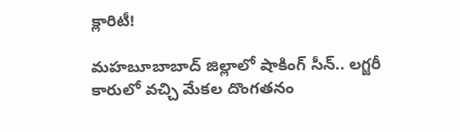క్లారిటీ!

మహబూబాబాద్ జిల్లాలో షాకింగ్ సీన్.. లగ్జరీ కారులో వచ్చి మేకల దొంగతనం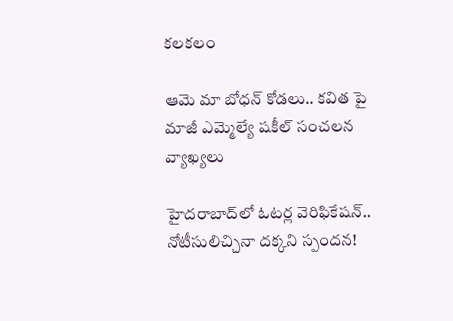కలకలం

ఆమె మా బోధన్ కోడలు.. కవిత పై మాజీ ఎమ్మెల్యే షకీల్ సంచలన వ్యాఖ్యలు

హైదరాబాద్‌లో ఓటర్ల వెరిఫికేషన్.. నోటీసులిచ్చినా దక్కని స్పందన!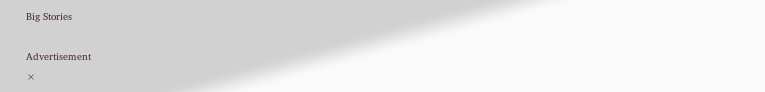Big Stories

Advertisement
×